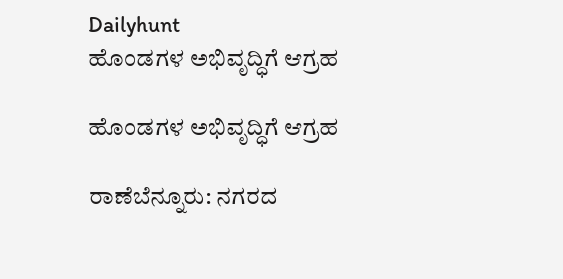Dailyhunt
ಹೊಂಡಗಳ ಅಭಿವೃದ್ಧಿಗೆ ಆಗ್ರಹ

ಹೊಂಡಗಳ ಅಭಿವೃದ್ಧಿಗೆ ಆಗ್ರಹ

ರಾಣೆಬೆನ್ನೂರು: ನಗರದ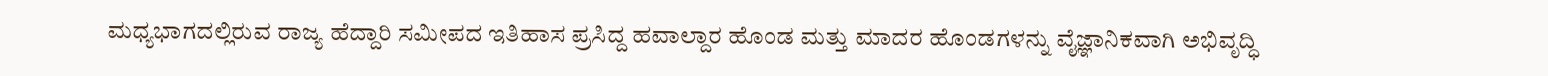ಮಧ್ಯಭಾಗದಲ್ಲಿರುವ ರಾಜ್ಯ ಹೆದ್ದಾರಿ ಸಮೀಪದ ಇತಿಹಾಸ ಪ್ರಸಿದ್ದ ಹವಾಲ್ದಾರ ಹೊಂಡ ಮತ್ತು ಮಾದರ ಹೊಂಡಗಳನ್ನು ವೈಜ್ಞಾನಿಕವಾಗಿ ಅಭಿವೃದ್ಧಿ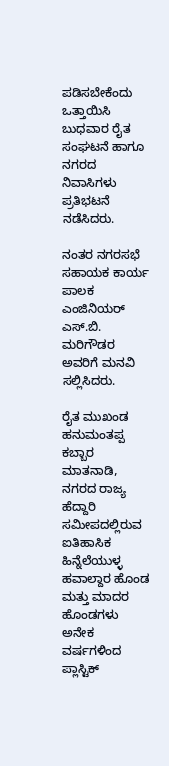ಪಡಿಸಬೇಕೆಂದು ಒತ್ತಾಯಿಸಿ ಬುಧವಾರ ರೈತ ಸಂಘಟನೆ ಹಾಗೂ ನಗರದ ನಿವಾಸಿಗಳು ಪ್ರತಿಭಟನೆ ನಡೆಸಿದರು.

ನಂತರ ನಗರಸಭೆ ಸಹಾಯಕ ಕಾರ್ಯ ಪಾಲಕ ಎಂಜಿನಿಯರ್‌ ಎಸ್‌.ಬಿ. ಮರಿಗೌಡರ ಅವರಿಗೆ ಮನವಿ ಸಲ್ಲಿಸಿದರು.

ರೈತ ಮುಖಂಡ ಹನುಮಂತಪ್ಪ ಕಬ್ಬಾರ ಮಾತನಾಡಿ, ನಗರದ ರಾಜ್ಯ ಹೆದ್ದಾರಿ ಸಮೀಪದಲ್ಲಿರುವ ಐತಿಹಾಸಿಕ ಹಿನ್ನೆಲೆಯುಳ್ಳ ಹವಾಲ್ದಾರ ಹೊಂಡ ಮತ್ತು ಮಾದರ ಹೊಂಡಗಳು ಅನೇಕ ವರ್ಷಗಳಿಂದ ಪ್ಲಾಸ್ಟಿಕ್‌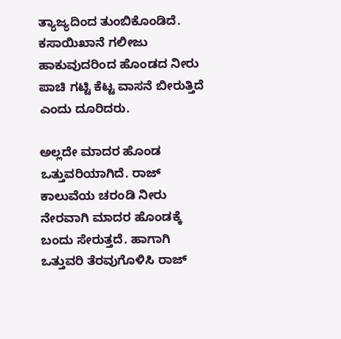ತ್ಯಾಜ್ಯದಿಂದ ತುಂಬಿಕೊಂಡಿದೆ. ಕಸಾಯಿಖಾನೆ ಗಲೀಜು ಹಾಕುವುದರಿಂದ ಹೊಂಡದ ನೀರು ಪಾಚಿ ಗಟ್ಟಿ ಕೆಟ್ಟ ವಾಸನೆ ಬೀರುತ್ತಿದೆ ಎಂದು ದೂರಿದರು.

ಅಲ್ಲದೇ ಮಾದರ ಹೊಂಡ ಒತ್ತುವರಿಯಾಗಿದೆ. ರಾಜ್‌ ಕಾಲುವೆಯ ಚರಂಡಿ ನೀರು ನೇರವಾಗಿ ಮಾದರ ಹೊಂಡಕ್ಕೆ ಬಂದು ಸೇರುತ್ತದೆ. ಹಾಗಾಗಿ ಒತ್ತುವರಿ ತೆರವುಗೊಳಿಸಿ ರಾಜ್‌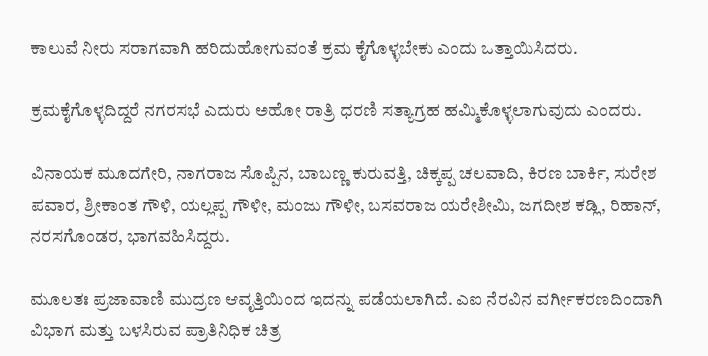ಕಾಲುವೆ ನೀರು ಸರಾಗವಾಗಿ ಹರಿದುಹೋಗುವಂತೆ ಕ್ರಮ ಕೈಗೊಳ್ಳಬೇಕು ಎಂದು ಒತ್ತಾಯಿಸಿದರು.

ಕ್ರಮಕೈಗೊಳ್ಳದಿದ್ದರೆ ನಗರಸಭೆ ಎದುರು ಅಹೋ ರಾತ್ರಿ ಧರಣಿ ಸತ್ಯಾಗ್ರಹ ಹಮ್ಮಿಕೊಳ್ಳಲಾಗುವುದು ಎಂದರು.

ವಿನಾಯಕ ಮೂದಗೇರಿ, ನಾಗರಾಜ ಸೊಪ್ಪಿನ, ಬಾಬಣ್ಣ ಕುರುವತ್ತಿ, ಚಿಕ್ಕಪ್ಪ ಚಲವಾದಿ, ಕಿರಣ ಬಾರ್ಕಿ, ಸುರೇಶ ಪವಾರ, ಶ್ರೀಕಾಂತ ಗೌಳಿ, ಯಲ್ಲಪ್ಪ ಗೌಳೀ, ಮಂಜು ಗೌಳೀ, ಬಸವರಾಜ ಯರೇಶೀಮಿ, ಜಗದೀಶ ಕಡ್ಲಿ, ರಿಹಾನ್‌, ನರಸಗೊಂಡರ, ಭಾಗವಹಿಸಿದ್ದರು.

ಮೂಲತಃ ಪ್ರಜಾವಾಣಿ ಮುದ್ರಣ ಆವೃತ್ತಿಯಿಂದ ಇದನ್ನು ಪಡೆಯಲಾಗಿದೆ. ಎಐ ನೆರವಿನ ವರ್ಗೀಕರಣದಿಂದಾಗಿ ವಿಭಾಗ ಮತ್ತು ಬಳಸಿರುವ ಪ್ರಾತಿನಿಧಿಕ ಚಿತ್ರ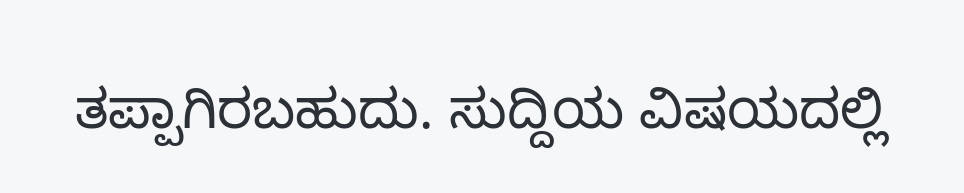ತಪ್ಪಾಗಿರಬಹುದು. ಸುದ್ದಿಯ ವಿಷಯದಲ್ಲಿ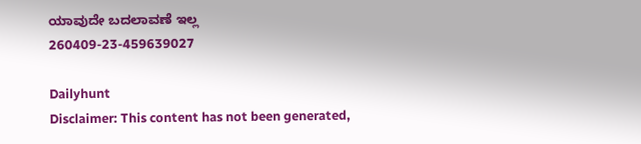ಯಾವುದೇ ಬದಲಾವಣೆ ಇಲ್ಲ
260409-23-459639027

Dailyhunt
Disclaimer: This content has not been generated,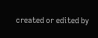created or edited by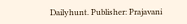Dailyhunt. Publisher: Prajavani